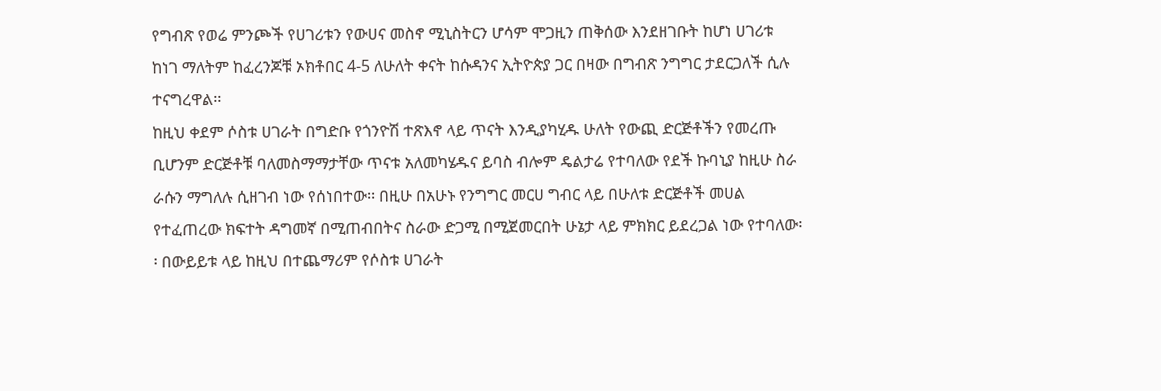የግብጽ የወሬ ምንጮች የሀገሪቱን የውሀና መስኖ ሚኒስትርን ሆሳም ሞጋዚን ጠቅሰው እንደዘገቡት ከሆነ ሀገሪቱ ከነገ ማለትም ከፈረንጆቹ ኦክቶበር 4-5 ለሁለት ቀናት ከሱዳንና ኢትዮጵያ ጋር በዛው በግብጽ ንግግር ታደርጋለች ሲሉ ተናግረዋል፡፡
ከዚህ ቀደም ሶስቱ ሀገራት በግድቡ የጎንዮሽ ተጽእኖ ላይ ጥናት እንዲያካሂዱ ሁለት የውጪ ድርጅቶችን የመረጡ ቢሆንም ድርጅቶቹ ባለመስማማታቸው ጥናቱ አለመካሄዱና ይባስ ብሎም ዴልታሬ የተባለው የደች ኩባኒያ ከዚሁ ስራ ራሱን ማግለሉ ሲዘገብ ነው የሰነበተው፡፡ በዚሁ በአሁኑ የንግግር መርሀ ግብር ላይ በሁለቱ ድርጅቶች መሀል የተፈጠረው ክፍተት ዳግመኛ በሚጠብበትና ስራው ድጋሚ በሚጀመርበት ሁኔታ ላይ ምክክር ይደረጋል ነው የተባለው፡፡ በውይይቱ ላይ ከዚህ በተጨማሪም የሶስቱ ሀገራት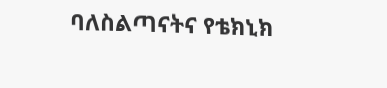ባለስልጣናትና የቴክኒክ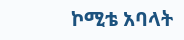ኮሚቴ አባላት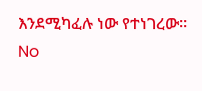እንደሚካፈሉ ነው የተነገረው፡፡
No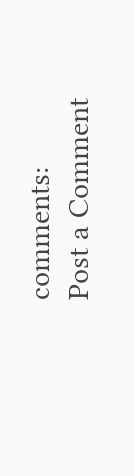comments:
Post a Comment